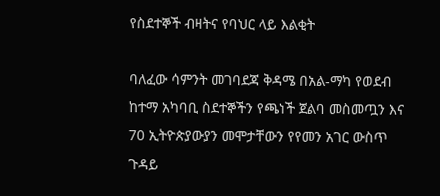የስደተኞች ብዛትና የባህር ላይ እልቂት

ባለፈው ሳምንት መገባደጃ ቅዳሜ በአል-ማካ የወደብ ከተማ አካባቢ ስደተኞችን የጫነች ጀልባ መስመጧን እና 70 ኢትዮጵያውያን መሞታቸውን የየመን አገር ውስጥ ጉዳይ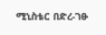ሚኒስቴር በድረ-ገፁ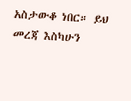አስታውቆ ነበር። ይህ መረጃ እስካሁን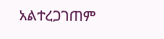አልተረጋገጠም